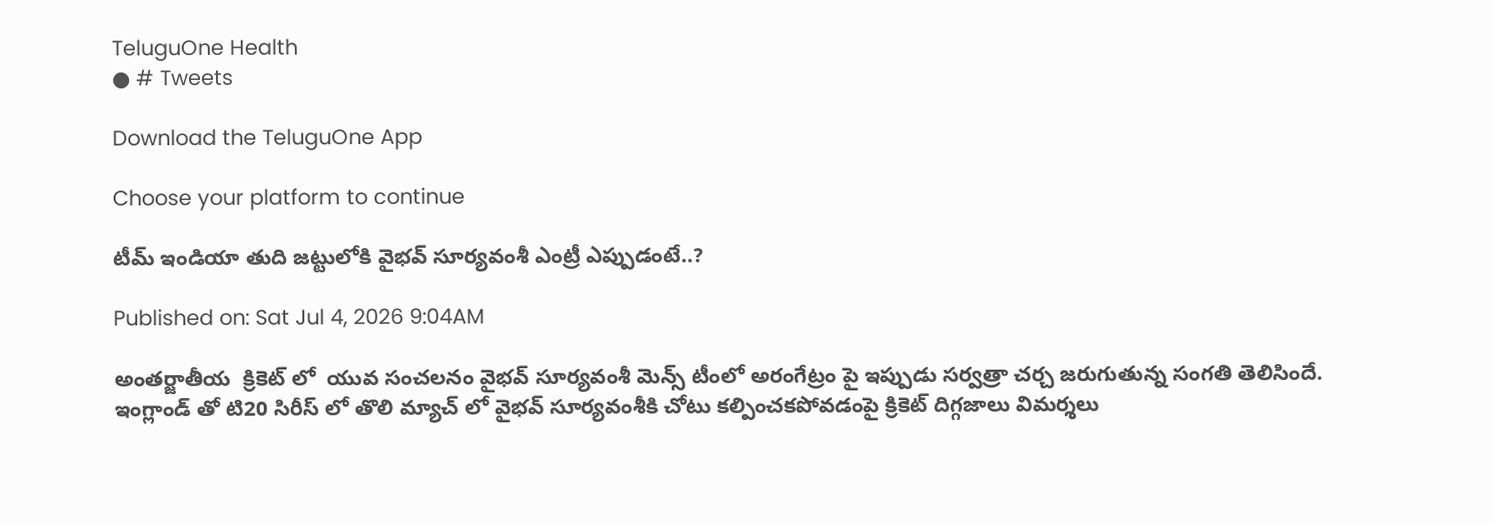TeluguOne Health
● # Tweets

Download the TeluguOne App

Choose your platform to continue

టీమ్ ఇండియా తుది జట్టులోకి వైభవ్ సూర్యవంశీ ఎంట్రీ ఎప్పుడంటే..?

Published on: Sat Jul 4, 2026 9:04AM

అంతర్జాతీయ  క్రికెట్ లో  యువ సంచలనం వైభవ్ సూర్యవంశీ మెన్స్ టీంలో అరంగేట్రం పై ఇప్పుడు సర్వత్రా చర్చ జరుగుతున్న సంగతి తెలిసిందే. ఇంగ్లాండ్ తో టి20 సిరీస్ లో తొలి మ్యాచ్ లో వైభవ్ సూర్యవంశీకి చోటు కల్పించకపోవడంపై క్రికెట్ దిగ్గజాలు విమర్శలు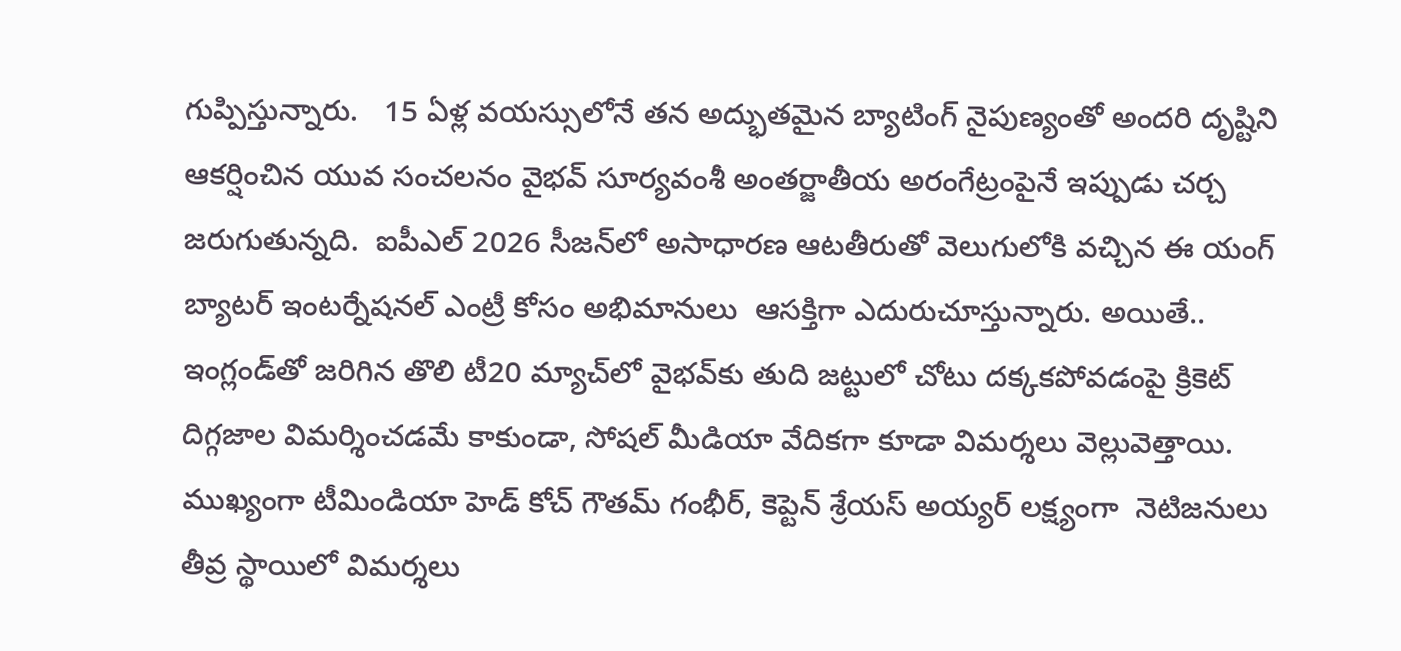గుప్పిస్తున్నారు.   15 ఏళ్ల వయస్సులోనే తన అద్భుతమైన బ్యాటింగ్ నైపుణ్యంతో అందరి దృష్టిని ఆకర్షించిన యువ సంచలనం వైభవ్ సూర్యవంశీ అంతర్జాతీయ అరంగేట్రంపైనే ఇప్పుడు చర్చ జరుగుతున్నది.  ఐపీఎల్ 2026 సీజన్‌లో అసాధారణ ఆటతీరుతో వెలుగులోకి వచ్చిన ఈ యంగ్ బ్యాటర్ ఇంటర్నేషనల్ ఎంట్రీ కోసం అభిమానులు  ఆసక్తిగా ఎదురుచూస్తున్నారు. అయితే..  ఇంగ్లండ్‌తో జరిగిన తొలి టీ20 మ్యాచ్‌లో వైభవ్‌కు తుది జట్టులో చోటు దక్కకపోవడంపై క్రికెట్ దిగ్గజాల విమర్శించడమే కాకుండా, సోషల్ మీడియా వేదికగా కూడా విమర్శలు వెల్లువెత్తాయి.   ముఖ్యంగా టీమిండియా హెడ్ కోచ్ గౌతమ్ గంభీర్, కెప్టెన్ శ్రేయస్ అయ్యర్ లక్ష్యంగా  నెటిజనులు తీవ్ర స్థాయిలో విమర్శలు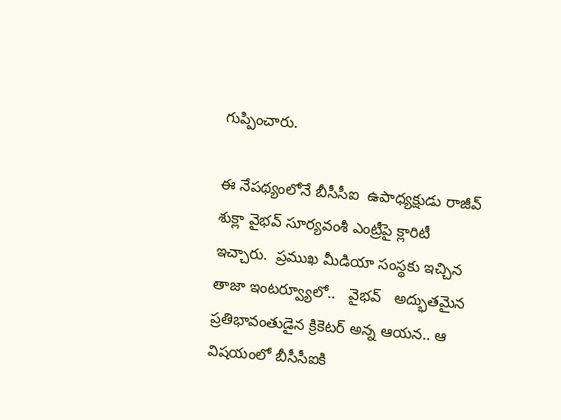గుప్పించారు.

ఈ నేపథ్యంలోనే బీసీసీఐ  ఉపాధ్యక్షుడు రాజీవ్ శుక్లా వైభవ్ సూర్యవంశీ ఎంట్రీపై క్లారిటీ ఇచ్చారు.  ప్రముఖ మీడియా సంస్థకు ఇచ్చిన తాజా ఇంటర్వ్యూలో..   వైభవ్   అద్భుతమైన ప్రతిభావంతుడైన క్రికెటర్ అన్న ఆయన.. ఆ విషయంలో బీసీసీఐకి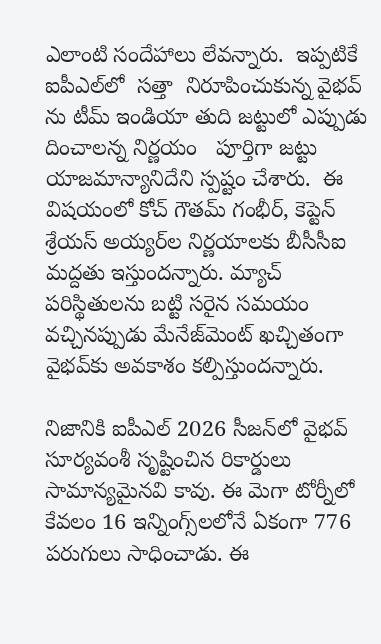ఎలాంటి సందేహాలు లేవన్నారు.  ఇప్పటికే  ఐపీఎల్‌లో  సత్తా  నిరూపించుకున్న వైభవ్ ను టీమ్ ఇండియా తుది జట్టులో ఎప్పుడు దించాలన్న నిర్ణయం   పూర్తిగా జట్టు యాజమాన్యానిదేని స్పష్టం చేశారు.  ఈ విషయంలో కోచ్ గౌతమ్ గంభీర్, కెప్టెన్ శ్రేయస్ అయ్యర్‌ల నిర్ణయాలకు బీసీసీఐ  మద్దతు ఇస్తుందన్నారు. మ్యాచ్ పరిస్థితులను బట్టి సరైన సమయం వచ్చినప్పుడు మేనేజ్‌మెంట్ ఖచ్చితంగా వైభవ్‌కు అవకాశం కల్పిస్తుందన్నారు.

నిజానికి ఐపీఎల్ 2026 సీజన్‌లో వైభవ్ సూర్యవంశీ సృష్టించిన రికార్డులు సామాన్యమైనవి కావు. ఈ మెగా టోర్నీలో కేవలం 16 ఇన్నింగ్స్‌లలోనే ఏకంగా 776 పరుగులు సాధించాడు. ఈ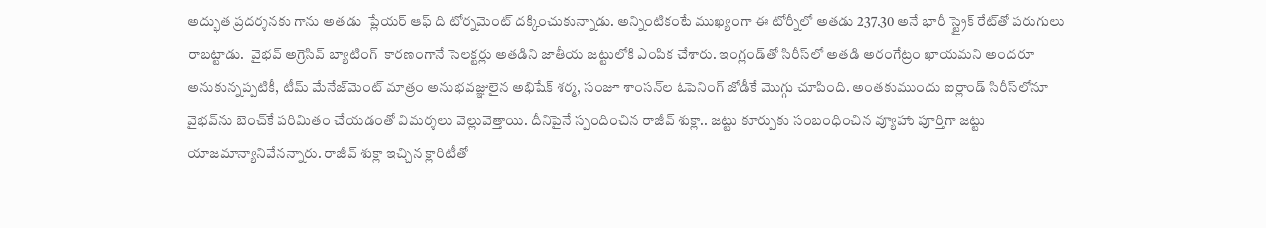అద్భుత ప్రదర్శనకు గాను అతడు  ప్లేయర్ ఆఫ్ ది టోర్నమెంట్ దక్కించుకున్నాడు. అన్నింటికంటే ముఖ్యంగా ఈ టోర్నీలో అతడు 237.30 అనే భారీ స్ట్రైక్ రేట్‌తో పరుగులు రాబట్టాడు.  వైభవ్ అగ్రెసివ్ బ్యాటింగ్  కారణంగానే సెలక్టర్లు అతడిని జాతీయ జట్టులోకి ఎంపిక చేశారు. ఇంగ్లండ్‌తో సిరీస్‌లో అతడి అరంగేట్రం ఖాయమని అందరూ అనుకున్నప్పటికీ, టీమ్ మేనేజ్‌మెంట్ మాత్రం అనుభవజ్ఞులైన అభిషేక్ శర్మ, సంజూ శాంసన్‌ల ఓపెనింగ్ జోడీకే మొగ్గు చూపింది. అంతకుముందు ఐర్లాండ్ సిరీస్‌లోనూ వైభవ్‌ను బెంచ్‌కే పరిమితం చేయడంతో విమర్శలు వెల్లువెత్తాయి. దీనిపైనే స్పందించిన రాజీవ్ శుక్లా.. జట్టు కూర్పుకు సంబంధించిన వ్యూహాు పూర్తిగా జట్టు యాజమాన్యానివేనన్నారు. రాజీవ్ శుక్లా ఇచ్చిన క్లారిటీతో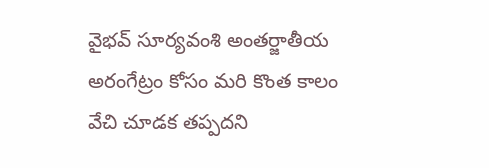వైభవ్ సూర్యవంశి అంతర్జాతీయ అరంగేట్రం కోసం మరి కొంత కాలం వేచి చూడక తప్పదని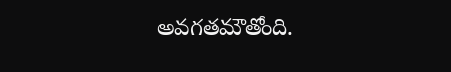అవగతమౌతోంది.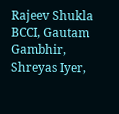Rajeev Shukla BCCI, Gautam Gambhir, Shreyas Iyer,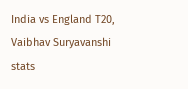India vs England T20, Vaibhav Suryavanshi stats